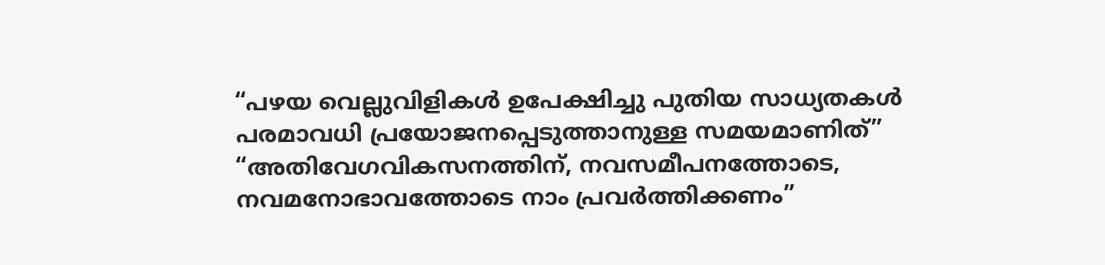“പഴയ വെല്ലുവിളികൾ ഉപേക്ഷിച്ചു പുതിയ സാധ്യതകൾ പരമാവധി പ്രയോജനപ്പെടുത്താനുള്ള സമയമാണിത്”
“അതിവേഗവികസനത്തിന്, നവസമീപനത്തോടെ, നവമനോഭാവത്തോടെ നാം പ്രവർത്തിക്കണം”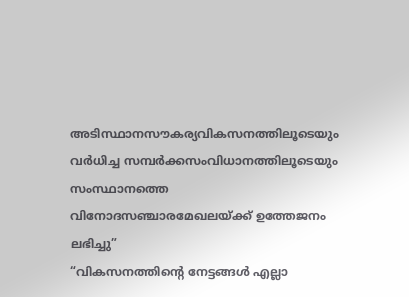അടിസ്ഥാനസൗകര്യവികസനത്തിലൂടെയും വർധിച്ച സമ്പർക്കസംവിധാനത്തിലൂടെയും സംസ്ഥാനത്തെ വിനോദസഞ്ചാരമേഖലയ്ക്ക് ഉത്തേജനം ലഭിച്ചു”
“വികസനത്തിന്റെ നേട്ടങ്ങൾ എല്ലാ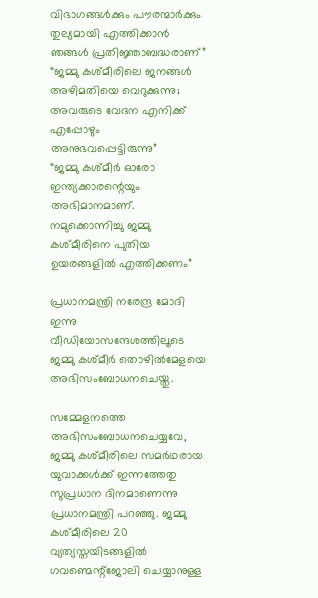വിഭാഗങ്ങൾക്കും പൗരന്മാർക്കും തുല്യമായി എത്തിക്കാൻ ഞങ്ങൾ പ്രതിജ്ഞാബദ്ധരാണ്”
“ജമ്മു കശ്മീരിലെ ജനങ്ങൾ അഴിമതിയെ വെറുക്കുന്നു; അവരുടെ വേദന എനിക്ക് എപ്പോഴും അനുഭവപ്പെട്ടിരുന്നു”
“ജമ്മു കശ്മീർ ഓരോ ഇന്ത്യക്കാരന്റെയും അഭിമാനമാണ്. നമുക്കൊന്നിച്ചു ജമ്മു കശ്മീരിനെ പുതിയ ഉയരങ്ങളിൽ എത്തിക്കണം”

പ്രധാനമന്ത്രി നരേന്ദ്ര മോദി ഇന്നു വീഡിയോസന്ദേശത്തിലൂടെ ജമ്മു കശ്മീർ തൊഴിൽമേളയെ അഭിസംബോധനചെയ്തു.

സമ്മേളനത്തെ അഭിസംബോധനചെയ്യവേ, ജമ്മു കശ്മീരിലെ സമർഥരായ യുവാക്കൾക്ക് ഇന്നത്തേതു സുപ്രധാന ദിനമാണെന്നു പ്രധാനമന്ത്രി പറഞ്ഞു. ജമ്മു കശ്മീരിലെ 20 വ്യത്യസ്തയിടങ്ങളിൽ ഗവണ്മെന്റ്ജോലി ചെയ്യാനുള്ള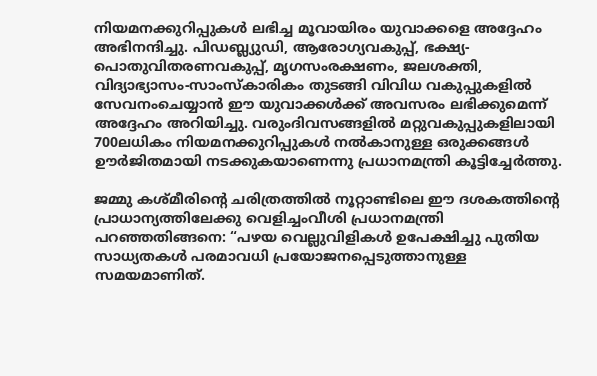നിയമനക്കുറിപ്പുകൾ ലഭിച്ച മൂവായിരം യുവാക്കളെ അദ്ദേഹം അഭിനന്ദിച്ചു. പിഡബ്ല്യുഡി, ആരോഗ്യവകുപ്പ്, ഭക്ഷ്യ-പൊതുവിതരണവകുപ്പ്, മൃഗസംരക്ഷണം, ജലശക്തി, വിദ്യാഭ്യാസം-സാംസ്കാരികം തുടങ്ങി വിവിധ വകുപ്പുകളിൽ സേവനംചെയ്യാൻ ഈ യുവാക്കൾക്ക് അവസരം ലഭിക്കുമെന്ന് അദ്ദേഹം അറിയിച്ചു. വരുംദിവസങ്ങളിൽ മറ്റുവകുപ്പുകളിലായി 700ലധികം നിയമനക്കുറിപ്പുകൾ നൽകാനുള്ള ഒരുക്കങ്ങൾ ഊർജിതമായി നടക്കുകയാണെന്നു പ്രധാനമന്ത്രി കൂട്ടിച്ചേർത്തു.

ജമ്മു കശ്മീരിന്റെ ചരിത്രത്തിൽ നൂറ്റാണ്ടിലെ ഈ ദശകത്തിന്റെ പ്രാധാന്യത്തിലേക്കു വെളിച്ചംവീശി പ്രധാനമന്ത്രി പറഞ്ഞതിങ്ങനെ: “പഴയ വെല്ലുവിളികൾ ഉപേക്ഷിച്ചു പുതിയ സാധ്യതകൾ പരമാവധി പ്രയോജനപ്പെടുത്താനുള്ള സമയമാണിത്.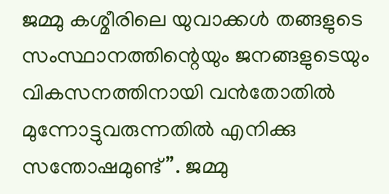ജമ്മു കശ്മീരിലെ യുവാക്കൾ തങ്ങളുടെ സംസ്ഥാനത്തിന്റെയും ജനങ്ങളുടെയും വികസനത്തിനായി വൻതോതിൽ മുന്നോട്ടുവരുന്നതിൽ എനിക്കു സന്തോഷമുണ്ട്”. ജമ്മു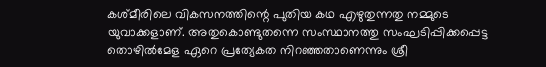കശ്മീരിലെ വികസനത്തിന്റെ പുതിയ കഥ എഴുതുന്നതു നമ്മുടെ യുവാക്കളാണ്. അതുകൊണ്ടുതന്നെ സംസ്ഥാനത്തു സംഘടിപ്പിക്കപ്പെട്ട തൊഴിൽമേള ഏറെ പ്രത്യേകത നിറഞ്ഞതാണെന്നും ശ്രീ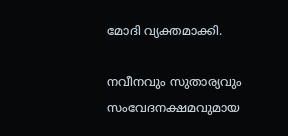മോദി വ്യക്തമാക്കി.

നവീനവും സുതാര്യവും സംവേദനക്ഷമവുമായ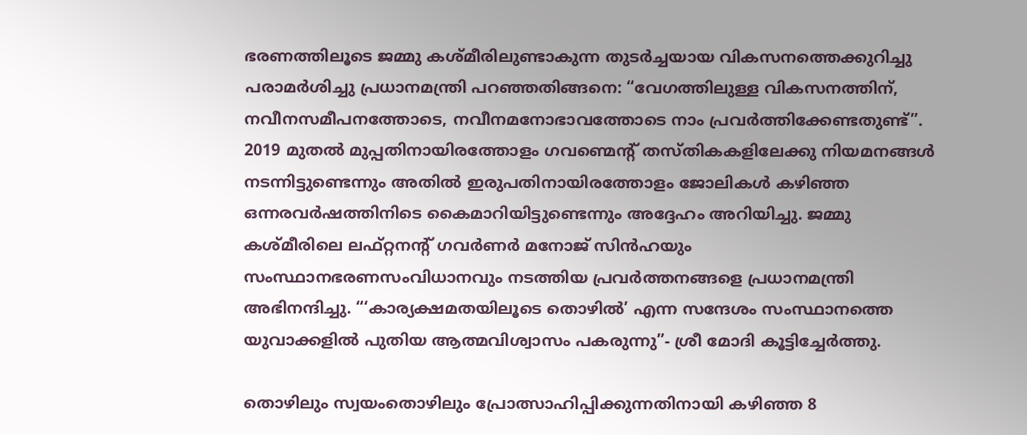ഭരണത്തിലൂടെ ജമ്മു കശ്മീരിലുണ്ടാകുന്ന തുടർച്ചയായ വികസനത്തെക്കുറിച്ചു പരാമർശിച്ചു പ്രധാനമന്ത്രി പറഞ്ഞതിങ്ങനെ: “വേഗത്തിലുള്ള വികസനത്തിന്, നവീനസമീപനത്തോടെ, നവീനമനോഭാവത്തോടെ നാം പ്രവർത്തിക്കേണ്ടതുണ്ട്”. 2019 മുതൽ മുപ്പതിനായിരത്തോളം ഗവണ്മെന്റ് തസ്തികകളിലേക്കു നിയമനങ്ങൾ നടന്നിട്ടുണ്ടെന്നും അതിൽ ഇരുപതിനായിരത്തോളം ജോലികൾ കഴിഞ്ഞ ഒന്നരവർഷത്തിനിടെ കൈമാറിയിട്ടുണ്ടെന്നും അദ്ദേഹം അറിയിച്ചു. ജമ്മു കശ്മീരിലെ ലഫ്റ്റനന്റ് ഗവർണർ മനോജ് സിൻഹയും സംസ്ഥാനഭരണസംവിധാനവും നടത്തിയ പ്രവർത്തനങ്ങളെ പ്രധാനമന്ത്രി അഭിനന്ദിച്ചു. “‘കാര്യക്ഷമതയിലൂടെ തൊഴിൽ’ എന്ന സന്ദേശം സംസ്ഥാനത്തെ യുവാക്കളിൽ പുതിയ ആത്മവിശ്വാസം പകരുന്നു”- ശ്രീ മോദി കൂട്ടിച്ചേർത്തു.

തൊഴിലും സ്വയംതൊഴിലും പ്രോത്സാഹിപ്പിക്കുന്നതിനായി കഴിഞ്ഞ 8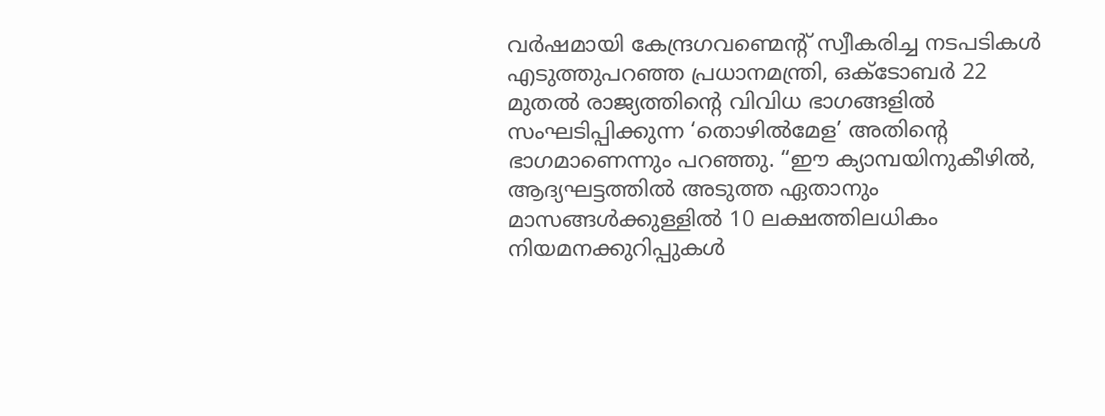വർഷമായി കേന്ദ്രഗവണ്മെന്റ് സ്വീകരിച്ച നടപടികൾ എടുത്തുപറഞ്ഞ പ്രധാനമന്ത്രി, ഒക്ടോബർ 22 മുതൽ രാജ്യത്തിന്റെ വിവിധ ഭാഗങ്ങളിൽ സംഘടിപ്പിക്കുന്ന ‘തൊഴിൽമേള’ അതിന്റെ ഭാഗമാണെന്നും പറഞ്ഞു. “ഈ ക്യാമ്പയിനുകീഴിൽ, ആദ്യഘട്ടത്തിൽ അടുത്ത ഏതാനും മാസങ്ങൾക്കുള്ളിൽ 10 ലക്ഷത്തിലധികം നിയമനക്കുറിപ്പുകൾ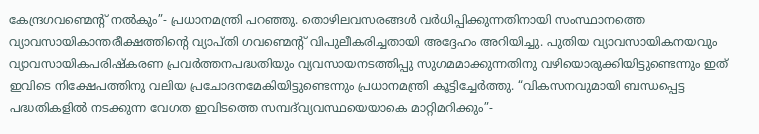കേന്ദ്രഗവണ്മെന്റ് നൽകും”- പ്രധാനമന്ത്രി പറഞ്ഞു. തൊഴിലവസരങ്ങൾ വർധിപ്പിക്കുന്നതിനായി സംസ്ഥാനത്തെ വ്യാവസായികാന്തരീക്ഷത്തിന്റെ വ്യാപ്തി ഗവണ്മെന്റ് വിപുലീകരിച്ചതായി അദ്ദേഹം അറിയിച്ചു. പുതിയ വ്യാവസായികനയവും വ്യാവസായികപരിഷ്കരണ പ്രവർത്തനപദ്ധതിയും വ്യവസായനടത്തിപ്പു സുഗമമാക്കുന്നതിനു വഴിയൊരുക്കിയിട്ടുണ്ടെന്നും ഇത് ഇവിടെ നിക്ഷേപത്തിനു വലിയ പ്രചോദനമേകിയിട്ടുണ്ടെന്നും പ്രധാനമന്ത്രി കൂട്ടിച്ചേർത്തു. “വികസനവുമായി ബന്ധപ്പെട്ട പദ്ധതികളിൽ നടക്കുന്ന വേഗത ഇവിടത്തെ സമ്പദ്‌വ്യവസ്ഥയെയാകെ മാറ്റിമറിക്കും”-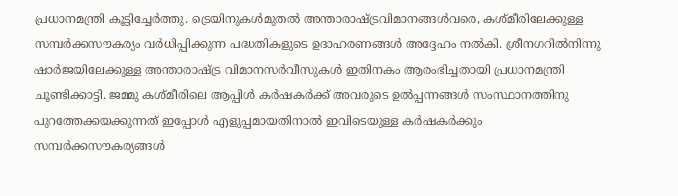പ്രധാനമന്ത്രി കൂട്ടിച്ചേർത്തു. ട്രെയിനുകൾമുതൽ അന്താരാഷ്ട്രവിമാനങ്ങൾവരെ, കശ്മീരിലേക്കുള്ള സമ്പർക്കസൗകര്യം വർധിപ്പിക്കുന്ന പദ്ധതികളുടെ ഉദാഹരണങ്ങൾ അദ്ദേഹം നൽകി. ശ്രീനഗറിൽനിന്നു ഷാർജയിലേക്കുള്ള അന്താരാഷ്ട്ര വിമാനസർവീസുകൾ ഇതിനകം ആരംഭിച്ചതായി പ്രധാനമന്ത്രി ചൂണ്ടിക്കാട്ടി. ജമ്മു കശ്മീരിലെ ആപ്പിൾ കർഷകർക്ക് അവരുടെ ഉൽപ്പന്നങ്ങൾ സംസ്ഥാനത്തിനു പുറത്തേക്കയക്കുന്നത് ഇപ്പോൾ എളുപ്പമായതിനാൽ ഇവിടെയുള്ള കർഷകർക്കും സമ്പർക്കസൗകര്യങ്ങൾ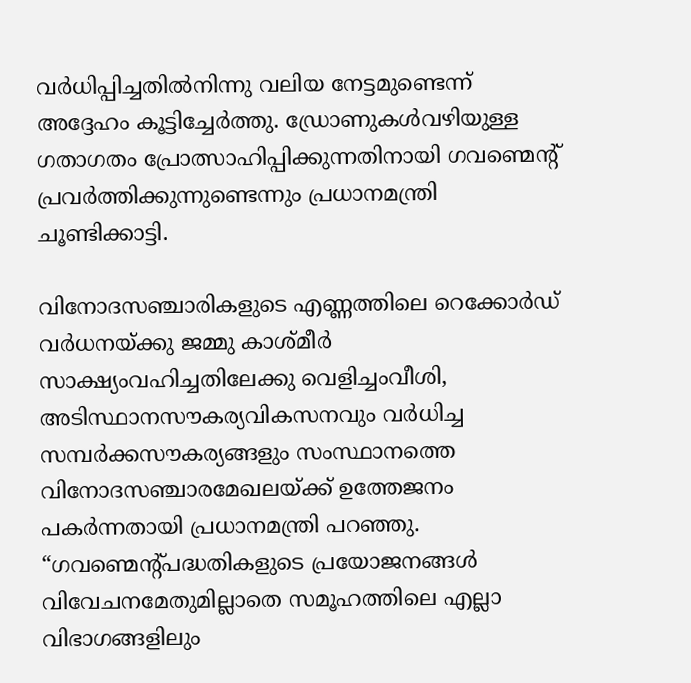വർധിപ്പിച്ചതിൽനിന്നു വലിയ നേട്ടമുണ്ടെന്ന് അദ്ദേഹം കൂട്ടിച്ചേർത്തു. ഡ്രോണുകൾവഴിയുള്ള ഗതാഗതം പ്രോത്സാഹിപ്പിക്കുന്നതിനായി ഗവണ്മെന്റ് പ്രവർത്തിക്കുന്നുണ്ടെന്നും പ്രധാനമന്ത്രി ചൂണ്ടിക്കാട്ടി.

വിനോദസഞ്ചാരികളുടെ എണ്ണത്തിലെ റെക്കോർഡ് വർധനയ്ക്കു ജമ്മു കാശ്മീർ സാക്ഷ്യംവഹിച്ചതിലേക്കു വെളിച്ചംവീശി, അടിസ്ഥാനസൗകര്യവികസനവും വർധിച്ച സമ്പർക്കസൗകര്യങ്ങളും സംസ്ഥാനത്തെ വിനോദസഞ്ചാരമേഖലയ്ക്ക് ഉത്തേജനം പകർന്നതായി പ്രധാനമന്ത്രി പറഞ്ഞു. “ഗവണ്മെന്റ്പദ്ധതികളുടെ പ്രയോജനങ്ങൾ വിവേചനമേതുമില്ലാതെ സമൂഹത്തിലെ എല്ലാ വിഭാഗങ്ങളിലും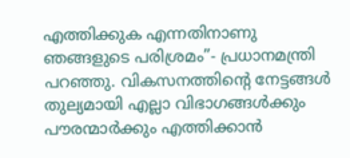എത്തിക്കുക എന്നതിനാണു ഞങ്ങളുടെ പരിശ്രമം”- പ്രധാനമന്ത്രി പറഞ്ഞു. വികസനത്തിന്റെ നേട്ടങ്ങൾ തുല്യമായി എല്ലാ വിഭാഗങ്ങൾക്കും പൗരന്മാർക്കും എത്തിക്കാൻ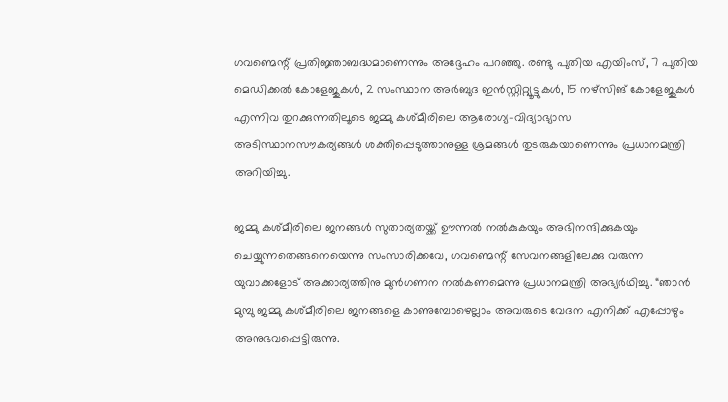ഗവണ്മെന്റ് പ്രതിജ്ഞാബദ്ധമാണെന്നും അദ്ദേഹം പറഞ്ഞു. രണ്ടു പുതിയ എയിംസ്, 7 പുതിയ മെഡിക്കൽ കോളേജുകൾ, 2 സംസ്ഥാന അർബുദ ഇൻസ്റ്റിറ്റ്യൂട്ടുകൾ, 15 നഴ്സിങ് കോളേജുകൾ എന്നിവ തുറക്കുന്നതിലൂടെ ജമ്മു കശ്മീരിലെ ആരോഗ്യ-വിദ്യാഭ്യാസ അടിസ്ഥാനസൗകര്യങ്ങൾ ശക്തിപ്പെടുത്താനുള്ള ശ്രമങ്ങൾ തുടരുകയാണെന്നും പ്രധാനമന്ത്രി അറിയിച്ചു.

ജമ്മു കശ്മീരിലെ ജനങ്ങൾ സുതാര്യതയ്ക്ക് ഊന്നൽ നൽകുകയും അഭിനന്ദിക്കുകയും ചെയ്യുന്നതെങ്ങനെയെന്നു സംസാരിക്കവേ, ഗവണ്മെന്റ് സേവനങ്ങളിലേക്കു വരുന്ന യുവാക്കളോട് അക്കാര്യത്തിനു മുൻഗണന നൽകണമെന്നു പ്രധാനമന്ത്രി അഭ്യർഥിച്ചു. “ഞാൻ മുമ്പു ജമ്മു കശ്മീരിലെ ജനങ്ങളെ കാണുമ്പോഴെല്ലാം അവരുടെ വേദന എനിക്ക് എപ്പോഴും അനുഭവപ്പെട്ടിരുന്നു.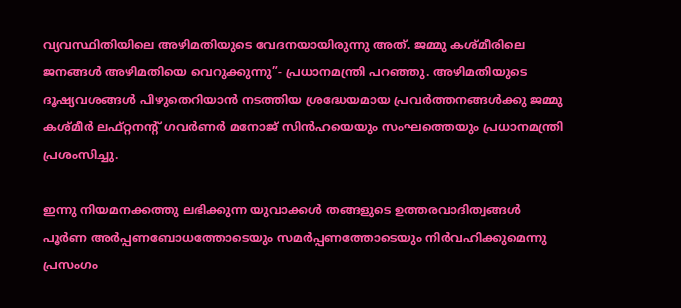വ്യവസ്ഥിതിയിലെ അഴിമതിയുടെ വേദനയായിരുന്നു അത്. ജമ്മു കശ്മീരിലെ ജനങ്ങൾ അഴിമതിയെ വെറുക്കുന്നു”- പ്രധാനമന്ത്രി പറഞ്ഞു. അഴിമതിയുടെ ദൂഷ്യവശങ്ങൾ പിഴുതെറിയാൻ നടത്തിയ ശ്രദ്ധേയമായ പ്രവർത്തനങ്ങൾക്കു ജമ്മു കശ്മീർ ലഫ്റ്റനന്റ് ഗവർണർ മനോജ് സിൻഹയെയും സംഘത്തെയും പ്രധാനമന്ത്രി പ്രശംസിച്ചു.

ഇന്നു നിയമനക്കത്തു ലഭിക്കുന്ന യുവാക്കൾ തങ്ങളുടെ ഉത്തരവാദിത്വങ്ങൾ പൂർണ അർപ്പണബോധത്തോടെയും സമർപ്പണത്തോടെയും നിർവഹിക്കുമെന്നു പ്രസംഗം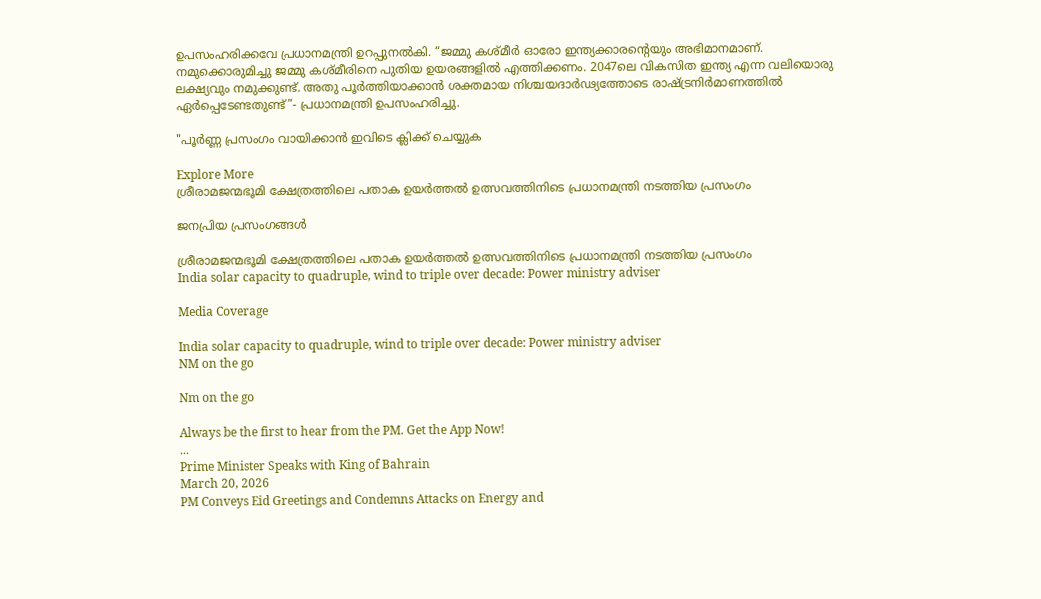ഉപസംഹരിക്കവേ പ്രധാനമന്ത്രി ഉറപ്പുനൽകി. “ജമ്മു കശ്മീർ ഓരോ ഇന്ത്യക്കാരന്റെയും അഭിമാനമാണ്. നമുക്കൊരുമിച്ചു ജമ്മു കശ്മീരിനെ പുതിയ ഉയരങ്ങളിൽ എത്തിക്കണം. 2047ലെ വികസിത ഇന്ത്യ എന്ന വലിയൊരു ലക്ഷ്യവും നമുക്കുണ്ട്. അതു പൂർത്തിയാക്കാൻ ശക്തമായ നിശ്ചയദാർഢ്യത്തോടെ രാഷ്ട്രനിർമാണത്തിൽ ഏർപ്പെടേണ്ടതുണ്ട്”- പ്രധാനമന്ത്രി ഉപസംഹരിച്ചു.

"പൂർണ്ണ പ്രസംഗം വായിക്കാൻ ഇവിടെ ക്ലിക്ക് ചെയ്യുക

Explore More
ശ്രീരാമജന്മഭൂമി ക്ഷേത്രത്തിലെ പതാക ഉയർത്തൽ ഉത്സവത്തിനിടെ പ്രധാനമന്ത്രി നടത്തിയ പ്രസംഗം

ജനപ്രിയ പ്രസംഗങ്ങൾ

ശ്രീരാമജന്മഭൂമി ക്ഷേത്രത്തിലെ പതാക ഉയർത്തൽ ഉത്സവത്തിനിടെ പ്രധാനമന്ത്രി നടത്തിയ പ്രസംഗം
India solar capacity to quadruple, wind to triple over decade: Power ministry adviser

Media Coverage

India solar capacity to quadruple, wind to triple over decade: Power ministry adviser
NM on the go

Nm on the go

Always be the first to hear from the PM. Get the App Now!
...
Prime Minister Speaks with King of Bahrain
March 20, 2026
PM Conveys Eid Greetings and Condemns Attacks on Energy and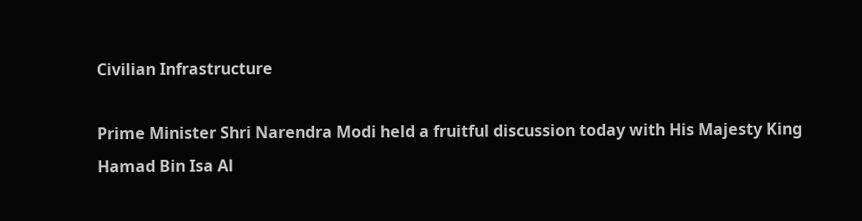Civilian Infrastructure

Prime Minister Shri Narendra Modi held a fruitful discussion today with His Majesty King Hamad Bin Isa Al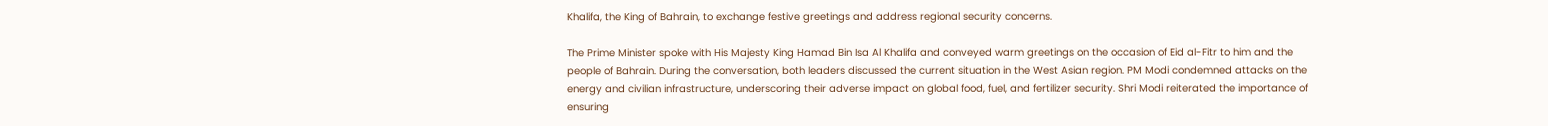Khalifa, the King of Bahrain, to exchange festive greetings and address regional security concerns.

The Prime Minister spoke with His Majesty King Hamad Bin Isa Al Khalifa and conveyed warm greetings on the occasion of Eid al-Fitr to him and the people of Bahrain. During the conversation, both leaders discussed the current situation in the West Asian region. PM Modi condemned attacks on the energy and civilian infrastructure, underscoring their adverse impact on global food, fuel, and fertilizer security. Shri Modi reiterated the importance of ensuring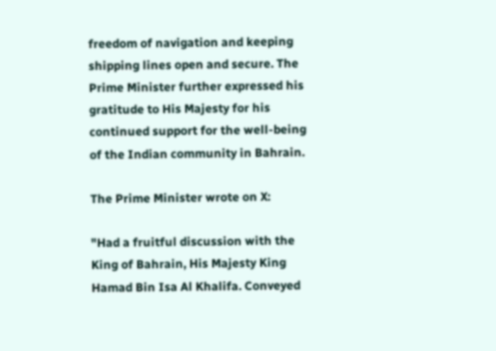freedom of navigation and keeping shipping lines open and secure. The Prime Minister further expressed his gratitude to His Majesty for his continued support for the well-being of the Indian community in Bahrain.

The Prime Minister wrote on X:

"Had a fruitful discussion with the King of Bahrain, His Majesty King Hamad Bin Isa Al Khalifa. Conveyed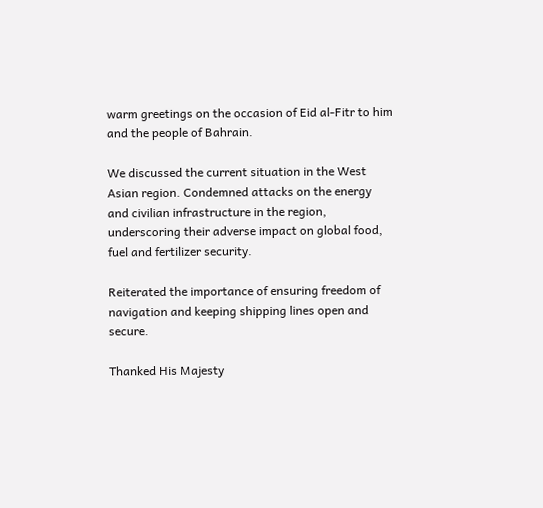warm greetings on the occasion of Eid al-Fitr to him and the people of Bahrain.

We discussed the current situation in the West Asian region. Condemned attacks on the energy and civilian infrastructure in the region, underscoring their adverse impact on global food, fuel and fertilizer security.

Reiterated the importance of ensuring freedom of navigation and keeping shipping lines open and secure.

Thanked His Majesty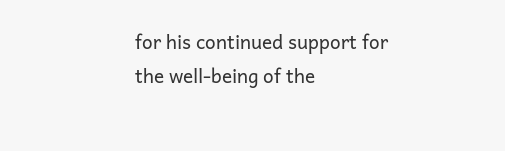for his continued support for the well-being of the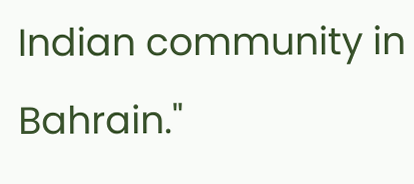Indian community in Bahrain."